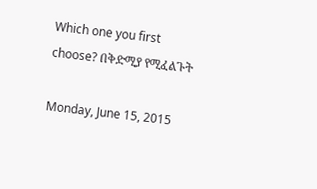Which one you first choose? በቅድሚያ የሚፈልጉት

Monday, June 15, 2015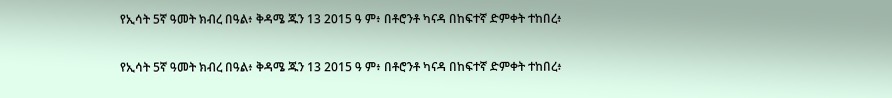የኢሳት 5ኛ ዓመት ክብረ በዓል፥ ቅዳሜ ጁን 13 2015 ዓ ም፥ በቶሮንቶ ካናዳ በከፍተኛ ድምቀት ተከበረ፥

የኢሳት 5ኛ ዓመት ክብረ በዓል፥ ቅዳሜ ጁን 13 2015 ዓ ም፥ በቶሮንቶ ካናዳ በከፍተኛ ድምቀት ተከበረ፥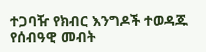ተጋባዥ የክብር እንግዶች ተወዳጁ የሰብዓዊ መብት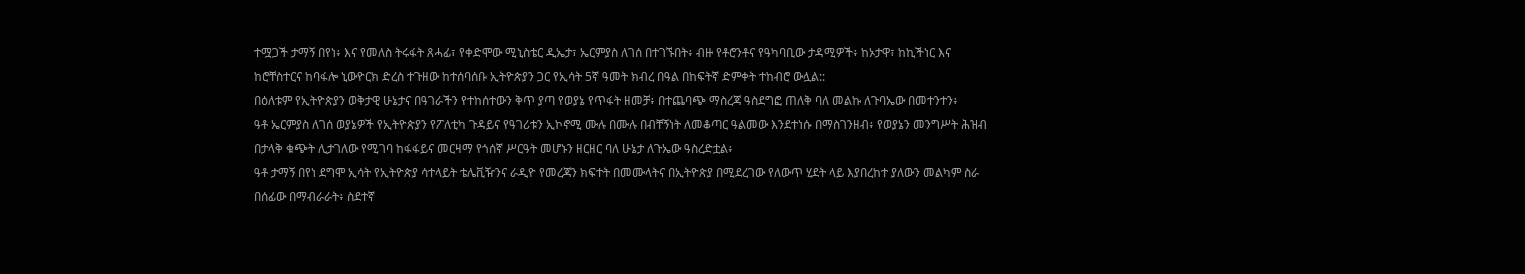ተሟጋች ታማኝ በየነ፥ እና የመለስ ትሩፋት ጸሓፊ፣ የቀድሞው ሚኒስቴር ዲኤታ፣ ኤርምያስ ለገሰ በተገኙበት፥ ብዙ የቶሮንቶና የዓካባቢው ታዳሚዎች፥ ከኦታዋ፣ ከኪችነር እና ከሮቸስተርና ከባፋሎ ኒውዮርክ ድረስ ተጉዘው ከተሰባሰቡ ኢትዮጵያን ጋር የኢሳት 5ኛ ዓመት ክብረ በዓል በከፍትኛ ድምቀት ተከብሮ ውሏል::
በዕለቱም የኢትዮጵያን ወቅታዊ ሁኔታና በዓገራችን የተከሰተውን ቅጥ ያጣ የወያኔ የጥፋት ዘመቻ፥ በተጨባጭ ማስረጃ ዓስደግፎ ጠለቅ ባለ መልኩ ለጉባኤው በመተንተን፥
ዓቶ ኤርምያስ ለገሰ ወያኔዎች የኢትዮጵያን የፖለቲካ ጉዳይና የዓገሪቱን ኢኮኖሚ ሙሉ በሙሉ በብቸኝነት ለመቆጣር ዓልመው እንደተነሱ በማስገንዘብ፥ የወያኔን መንግሥት ሕዝብ በታላቅ ቁጭት ሊታገለው የሚገባ ከፋፋይና መርዛማ የጎሰኛ ሥርዓት መሆኑን ዘርዘር ባለ ሁኔታ ለጉኤው ዓስረድቷል፥
ዓቶ ታማኝ በየነ ደግሞ ኢሳት የኢትዮጵያ ሳተላይት ቴሌቪዥንና ራዲዮ የመረጃን ክፍተት በመሙላትና በኢትዮጵያ በሚደረገው የለውጥ ሂደት ላይ እያበረከተ ያለውን መልካም ስራ በሰፊው በማብራራት፥ ስደተኛ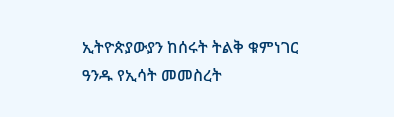ኢትዮጵያውያን ከሰሩት ትልቅ ቁምነገር ዓንዱ የኢሳት መመስረት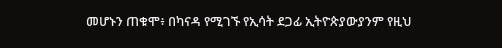መሆኑን ጠቁሞ፥ በካናዳ የሚገኙ የኢሳት ደጋፊ ኢትዮጵያውያንም የዚህ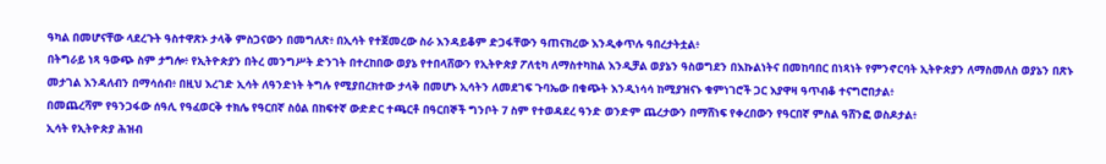ዓካል በመሆናቸው ላደረጉት ዓስተዋጽኦ ታላቅ ምስጋናውን በመግለጽ፥ በኢሳት የተጀመረው ስራ እንዳይቆም ድጋፋቸውን ዓጠናክረው እንዲቀጥሉ ዓበረታትቷል፥
በትግራይ ነጻ ዓውጭ ስም ታግሎ፥ የኢትዮጵያን በትረ መንግሥት ድንገት በተረከበው ወያኔ የተበላሸውን የኢትዮጵያ ፖለቲካ ለማስተካከል እንዲቻል ወያኔን ዓስወግደን በእኩልነትና በመከባበር በነጻነት የምንኖርባት ኢትዮጵያን ለማስመለስ ወያኔን በጽኑ መታገል እንዳለብን በማሳሰብ፥ በዚህ እረገድ ኢሳት ለዓንድነት ትግሉ የሚያበረክተው ታላቅ በመሆኑ ኢሳትን ለመደገፍ ጉባኤው በቁጭት እንዲነሳሳ ከሚያዝናኑ ቁምነገሮች ጋር እያዋዛ ዓጥብቆ ተናግሮበታል፥
በመጨረሻም የዓንጋፋው ሰዓሊ የዓፈወርቅ ተክሌ የዓርበኛ ስዕል በከፍተኛ ውድድር ተጫርቶ በዓርበኞች ግንቦት 7 ስም የተወዳደረ ዓንድ ወንድም ጨረታውን በማሸነፍ የቀረበውን የዓርበኛ ምስል ዓሸንፎ ወስዶታል፥
ኢሳት የኢትዮጵያ ሕዝብ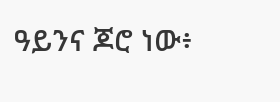ዓይንና ጆሮ ነው፥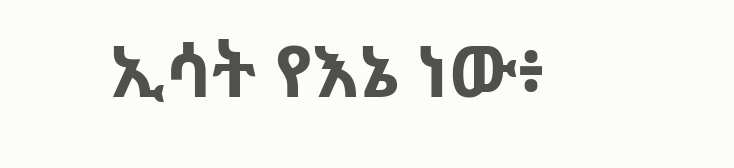ኢሳት የእኔ ነው፥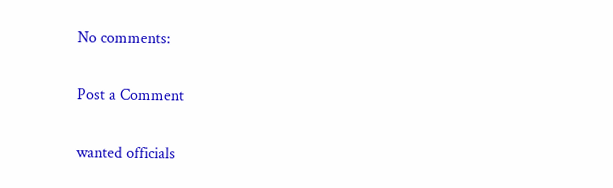No comments:

Post a Comment

wanted officials